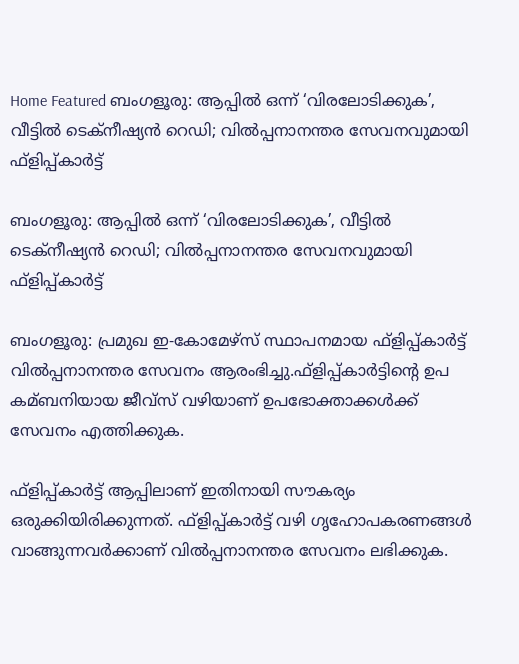Home Featured ബംഗളൂരു: ആപ്പില്‍ ഒന്ന് ‘വിരലോടിക്കുക’, വീട്ടില്‍ ടെക്‌നീഷ്യന്‍ റെഡി; വില്‍പ്പനാനന്തര സേവനവുമായി ഫ്‌ളിപ്പ്കാര്‍ട്ട്

ബംഗളൂരു: ആപ്പില്‍ ഒന്ന് ‘വിരലോടിക്കുക’, വീട്ടില്‍ ടെക്‌നീഷ്യന്‍ റെഡി; വില്‍പ്പനാനന്തര സേവനവുമായി ഫ്‌ളിപ്പ്കാര്‍ട്ട്

ബംഗളൂരു: പ്രമുഖ ഇ-കോമേഴ്‌സ് സ്ഥാപനമായ ഫ്‌ളിപ്പ്കാര്‍ട്ട് വില്‍പ്പനാനന്തര സേവനം ആരംഭിച്ചു.ഫ്‌ളിപ്പ്കാര്‍ട്ടിന്റെ ഉപ കമ്ബനിയായ ജീവ്‌സ് വഴിയാണ് ഉപഭോക്താക്കള്‍ക്ക് സേവനം എത്തിക്കുക.

ഫ്‌ളിപ്പ്കാര്‍ട്ട് ആപ്പിലാണ് ഇതിനായി സൗകര്യം ഒരുക്കിയിരിക്കുന്നത്. ഫ്‌ളിപ്പ്കാര്‍ട്ട് വഴി ഗൃഹോപകരണങ്ങള്‍ വാങ്ങുന്നവര്‍ക്കാണ് വില്‍പ്പനാനന്തര സേവനം ലഭിക്കുക.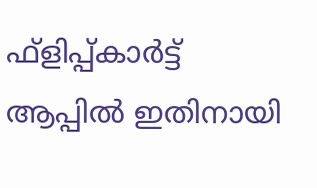ഫ്‌ളിപ്പ്കാര്‍ട്ട് ആപ്പില്‍ ഇതിനായി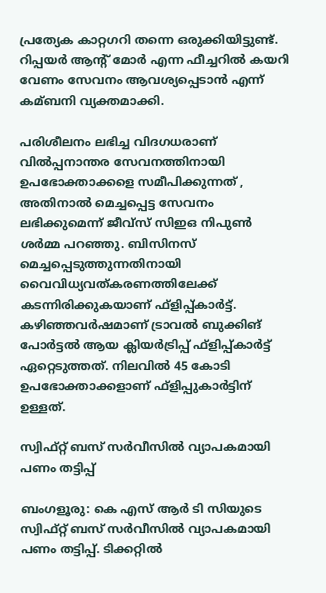പ്രത്യേക കാറ്റഗറി തന്നെ ഒരുക്കിയിട്ടുണ്ട്. റിപ്പയര്‍ ആന്റ് മോര്‍ എന്ന ഫീച്ചറില്‍ കയറി വേണം സേവനം ആവശ്യപ്പെടാന്‍ എന്ന് കമ്ബനി വ്യക്തമാക്കി.

പരിശീലനം ലഭിച്ച വിദഗധരാണ് വില്‍പ്പനാന്തര സേവനത്തിനായി ഉപഭോക്താക്കളെ സമീപിക്കുന്നത് , അതിനാല്‍ മെച്ചപ്പെട്ട സേവനം ലഭിക്കുമെന്ന് ജീവ്‌സ് സിഇഒ നിപുണ്‍ ശര്‍മ്മ പറഞ്ഞു. ബിസിനസ് മെച്ചപ്പെടുത്തുന്നതിനായി വൈവിധ്യവത്കരണത്തിലേക്ക് കടന്നിരിക്കുകയാണ് ഫ്‌ളിപ്പ്കാര്‍ട്ട്. കഴിഞ്ഞവര്‍ഷമാണ് ട്രാവല്‍ ബുക്കിങ് പോര്‍ട്ടല്‍ ആയ ക്ലിയര്‍ട്രിപ്പ് ഫ്‌ളിപ്പ്കാര്‍ട്ട് ഏറ്റെടുത്തത്. നിലവില്‍ 45 കോടി ഉപഭോക്താക്കളാണ് ഫ്‌ളിപ്പുകാര്‍ട്ടിന് ഉള്ളത്.

സ്വിഫ്റ്റ് ബസ് സർവീസിൽ വ്യാപകമായി പണം തട്ടിപ്പ്

ബംഗളൂരു: കെ എസ് ആർ ടി സിയുടെ സ്വിഫ്റ്റ് ബസ് സർവീസിൽ വ്യാപകമായി പണം തട്ടിപ്പ്. ടിക്കറ്റിൽ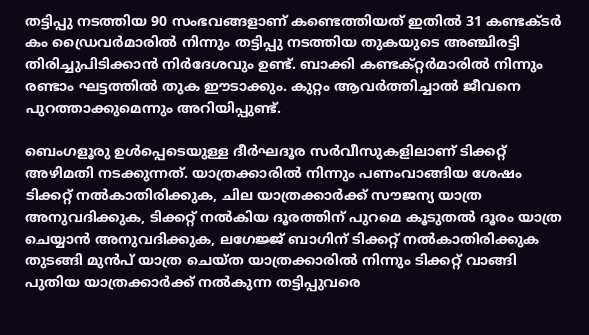തട്ടിപ്പു നടത്തിയ 90 സംഭവങ്ങളാണ് കണ്ടെത്തിയത് ഇതിൽ 31 കണ്ടക്ടർ കം ഡ്രൈവർമാരിൽ നിന്നും തട്ടിപ്പു നടത്തിയ തുകയുടെ അഞ്ചിരട്ടി തിരിച്ചുപിടിക്കാൻ നിർദേശവും ഉണ്ട്. ബാക്കി കണ്ടക്റ്റർമാരിൽ നിന്നും രണ്ടാം ഘട്ടത്തിൽ തുക ഈടാക്കും. കുറ്റം ആവർത്തിച്ചാൽ ജീവനെ പുറത്താക്കുമെന്നും അറിയിപ്പുണ്ട്.

ബെംഗളൂരു ഉൾപ്പെടെയുള്ള ദീർഘദൂര സർവീസുകളിലാണ് ടിക്കറ്റ് അഴിമതി നടക്കുന്നത്. യാത്രക്കാരിൽ നിന്നും പണംവാങ്ങിയ ശേഷം ടിക്കറ്റ് നൽകാതിരിക്കുക, ചില യാത്രക്കാർക്ക് സൗജന്യ യാത്ര അനുവദിക്കുക, ടിക്കറ്റ് നൽകിയ ദൂരത്തിന് പുറമെ കൂടുതൽ ദൂരം യാത്ര ചെയ്യാൻ അനുവദിക്കുക, ലഗേജ്ജ് ബാഗിന് ടിക്കറ്റ് നൽകാതിരിക്കുക തുടങ്ങി മുൻപ് യാത്ര ചെയ്ത യാത്രക്കാരിൽ നിന്നും ടിക്കറ്റ് വാങ്ങി പുതിയ യാത്രക്കാർക്ക് നൽകുന്ന തട്ടിപ്പുവരെ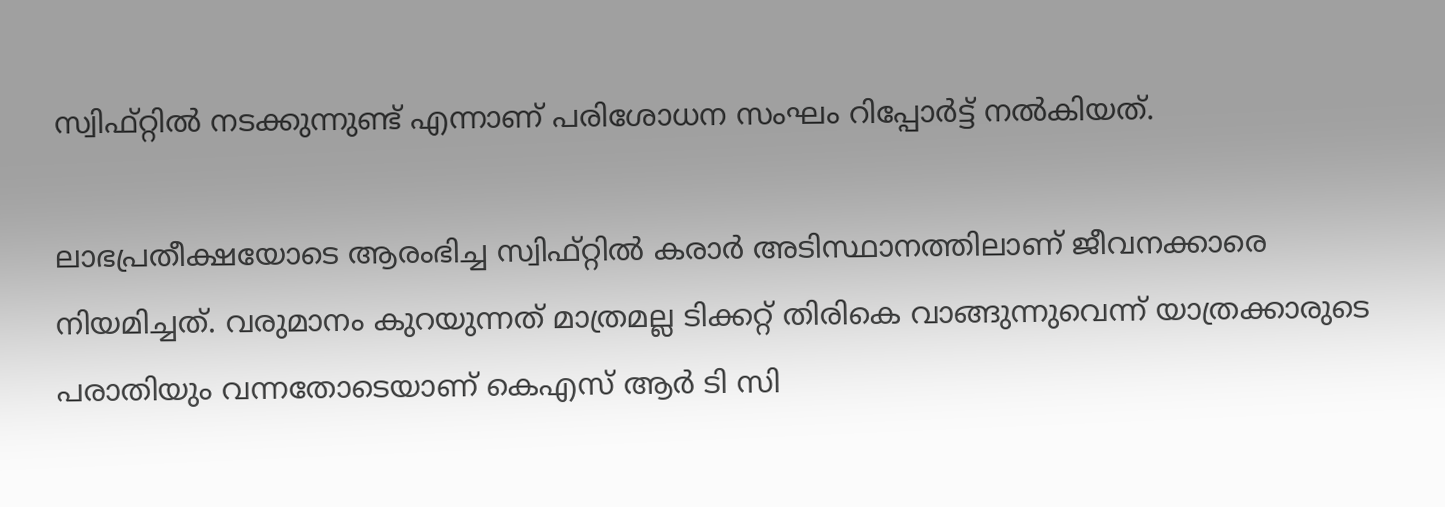സ്വിഫ്റ്റിൽ നടക്കുന്നുണ്ട് എന്നാണ് പരിശോധന സംഘം റിപ്പോർട്ട് നൽകിയത്.

ലാഭപ്രതീക്ഷയോടെ ആരംഭിച്ച സ്വിഫ്റ്റിൽ കരാർ അടിസ്ഥാനത്തിലാണ് ജീവനക്കാരെ നിയമിച്ചത്. വരുമാനം കുറയുന്നത് മാത്രമല്ല ടിക്കറ്റ് തിരികെ വാങ്ങുന്നുവെന്ന് യാത്രക്കാരുടെ പരാതിയും വന്നതോടെയാണ് കെഎസ് ആർ ടി സി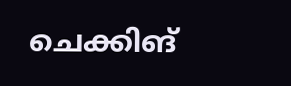ചെക്കിങ്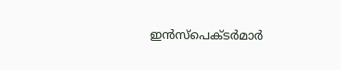ഇൻസ്പെക്ടർമാർ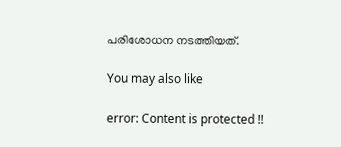പരിശോധന നടത്തിയത്.

You may also like

error: Content is protected !!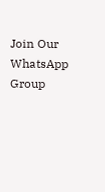Join Our WhatsApp Group